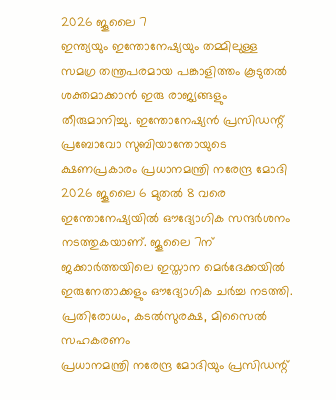2026 ജൂലൈ 7
ഇന്ത്യയും ഇന്തോനേഷ്യയും തമ്മിലുള്ള സമഗ്ര തന്ത്രപരമായ പങ്കാളിത്തം കൂടുതൽ ശക്തമാക്കാൻ ഇരു രാജ്യങ്ങളും തീരുമാനിച്ചു. ഇന്തോനേഷ്യൻ പ്രസിഡന്റ് പ്രബോവോ സുബിയാന്തോയുടെ ക്ഷണപ്രകാരം പ്രധാനമന്ത്രി നരേന്ദ്ര മോദി 2026 ജൂലൈ 6 മുതൽ 8 വരെ ഇന്തോനേഷ്യയിൽ ഔദ്യോഗിക സന്ദർശനം നടത്തുകയാണ്. ജൂലൈ 7ന് ജക്കാർത്തയിലെ ഇസ്താന മെർദേക്കയിൽ ഇരുനേതാക്കളും ഔദ്യോഗിക ചർച്ച നടത്തി.
പ്രതിരോധം, കടൽസുരക്ഷ, മിസൈൽ സഹകരണം
പ്രധാനമന്ത്രി നരേന്ദ്ര മോദിയും പ്രസിഡന്റ്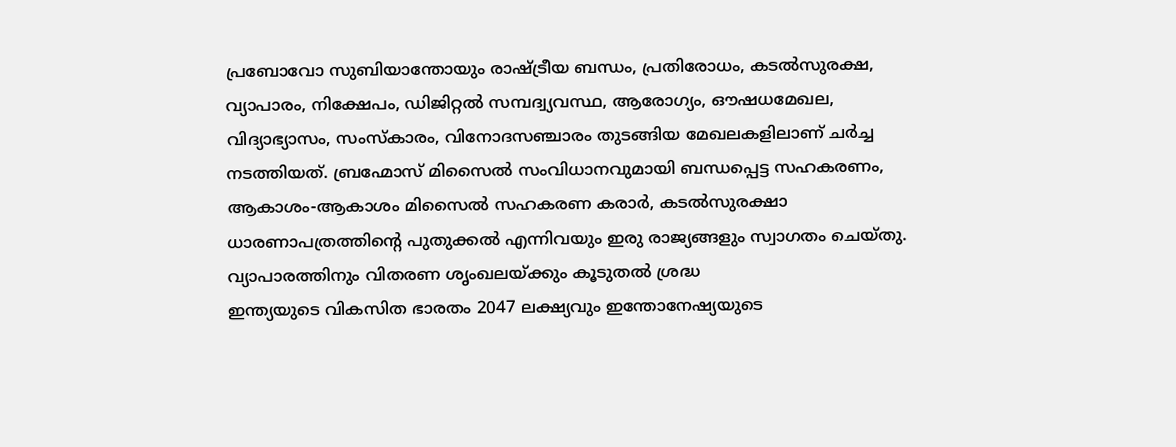പ്രബോവോ സുബിയാന്തോയും രാഷ്ട്രീയ ബന്ധം, പ്രതിരോധം, കടൽസുരക്ഷ, വ്യാപാരം, നിക്ഷേപം, ഡിജിറ്റൽ സമ്പദ്വ്യവസ്ഥ, ആരോഗ്യം, ഔഷധമേഖല, വിദ്യാഭ്യാസം, സംസ്കാരം, വിനോദസഞ്ചാരം തുടങ്ങിയ മേഖലകളിലാണ് ചർച്ച നടത്തിയത്. ബ്രഹ്മോസ് മിസൈൽ സംവിധാനവുമായി ബന്ധപ്പെട്ട സഹകരണം, ആകാശം-ആകാശം മിസൈൽ സഹകരണ കരാർ, കടൽസുരക്ഷാ ധാരണാപത്രത്തിന്റെ പുതുക്കൽ എന്നിവയും ഇരു രാജ്യങ്ങളും സ്വാഗതം ചെയ്തു.
വ്യാപാരത്തിനും വിതരണ ശൃംഖലയ്ക്കും കൂടുതൽ ശ്രദ്ധ
ഇന്ത്യയുടെ വികസിത ഭാരതം 2047 ലക്ഷ്യവും ഇന്തോനേഷ്യയുടെ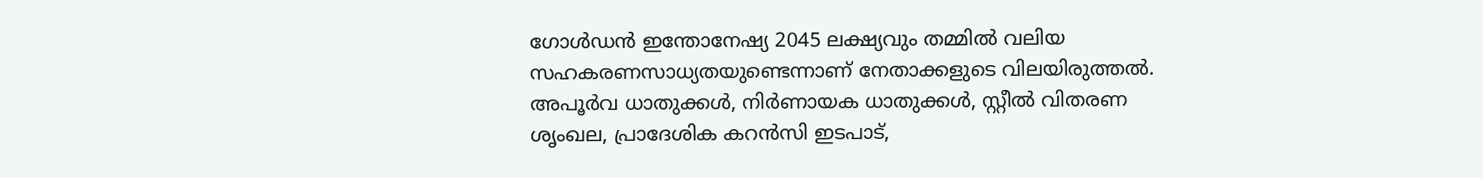ഗോൾഡൻ ഇന്തോനേഷ്യ 2045 ലക്ഷ്യവും തമ്മിൽ വലിയ സഹകരണസാധ്യതയുണ്ടെന്നാണ് നേതാക്കളുടെ വിലയിരുത്തൽ. അപൂർവ ധാതുക്കൾ, നിർണായക ധാതുക്കൾ, സ്റ്റീൽ വിതരണ ശൃംഖല, പ്രാദേശിക കറൻസി ഇടപാട്,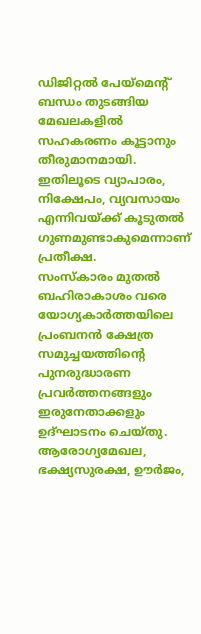ഡിജിറ്റൽ പേയ്മെന്റ് ബന്ധം തുടങ്ങിയ മേഖലകളിൽ സഹകരണം കൂട്ടാനും തീരുമാനമായി. ഇതിലൂടെ വ്യാപാരം, നിക്ഷേപം, വ്യവസായം എന്നിവയ്ക്ക് കൂടുതൽ ഗുണമുണ്ടാകുമെന്നാണ് പ്രതീക്ഷ.
സംസ്കാരം മുതൽ ബഹിരാകാശം വരെ
യോഗ്യകാർത്തയിലെ പ്രംബനൻ ക്ഷേത്ര സമുച്ചയത്തിന്റെ പുനരുദ്ധാരണ പ്രവർത്തനങ്ങളും ഇരുനേതാക്കളും ഉദ്ഘാടനം ചെയ്തു. ആരോഗ്യമേഖല, ഭക്ഷ്യസുരക്ഷ, ഊർജം,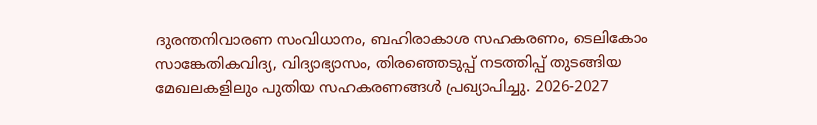ദുരന്തനിവാരണ സംവിധാനം, ബഹിരാകാശ സഹകരണം, ടെലികോം സാങ്കേതികവിദ്യ, വിദ്യാഭ്യാസം, തിരഞ്ഞെടുപ്പ് നടത്തിപ്പ് തുടങ്ങിയ മേഖലകളിലും പുതിയ സഹകരണങ്ങൾ പ്രഖ്യാപിച്ചു. 2026-2027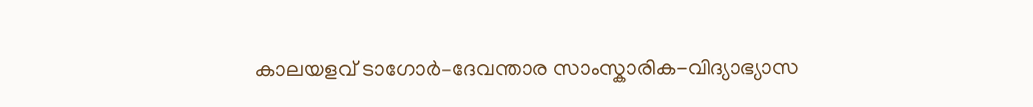കാലയളവ് ടാഗോർ–ദേവന്താര സാംസ്കാരിക-വിദ്യാഭ്യാസ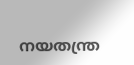നയതന്ത്ര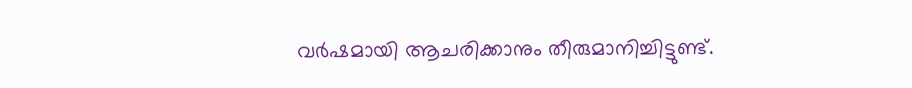വർഷമായി ആചരിക്കാനും തീരുമാനിച്ചിട്ടുണ്ട്.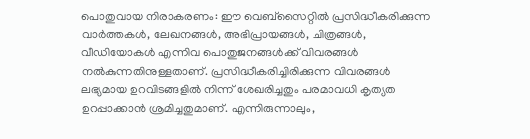പൊതുവായ നിരാകരണം: ഈ വെബ്സൈറ്റിൽ പ്രസിദ്ധീകരിക്കുന്ന വാർത്തകൾ, ലേഖനങ്ങൾ, അഭിപ്രായങ്ങൾ, ചിത്രങ്ങൾ, വീഡിയോകൾ എന്നിവ പൊതുജനങ്ങൾക്ക് വിവരങ്ങൾ നൽകുന്നതിനുള്ളതാണ്. പ്രസിദ്ധീകരിച്ചിരിക്കുന്ന വിവരങ്ങൾ ലഭ്യമായ ഉറവിടങ്ങളിൽ നിന്ന് ശേഖരിച്ചതും പരമാവധി കൃത്യത ഉറപ്പാക്കാൻ ശ്രമിച്ചതുമാണ്. എന്നിരുന്നാലും,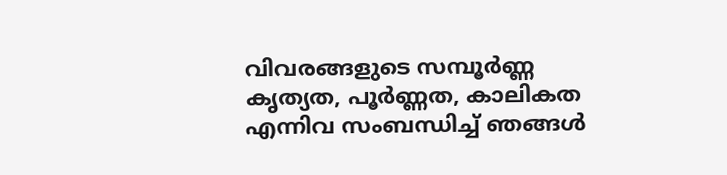വിവരങ്ങളുടെ സമ്പൂർണ്ണ കൃത്യത, പൂർണ്ണത, കാലികത എന്നിവ സംബന്ധിച്ച് ഞങ്ങൾ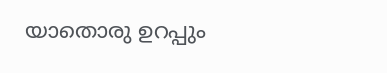യാതൊരു ഉറപ്പും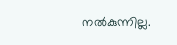നൽകുന്നില്ല.